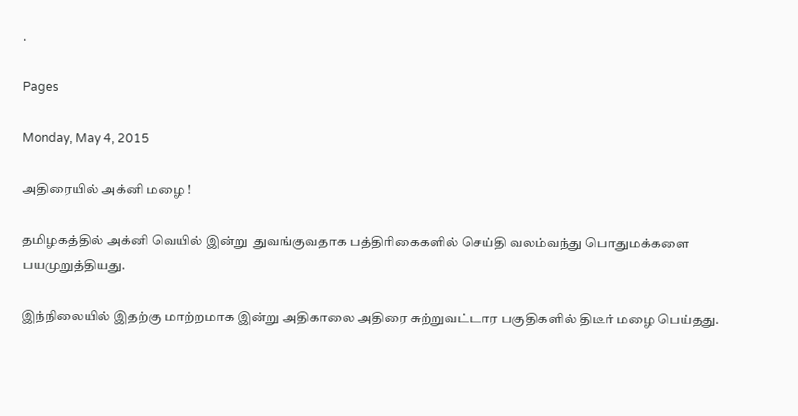.

Pages

Monday, May 4, 2015

அதிரையில் அக்னி மழை !

தமிழகத்தில் அக்னி வெயில் இன்று  துவங்குவதாக பத்திரிகைகளில் செய்தி வலம்வந்து பொதுமக்களை பயமுறுத்தியது.

இந்நிலையில் இதற்கு மாற்றமாக இன்று அதிகாலை அதிரை சுற்றுவட்டார பகுதிகளில் திடீர் மழை பெய்தது.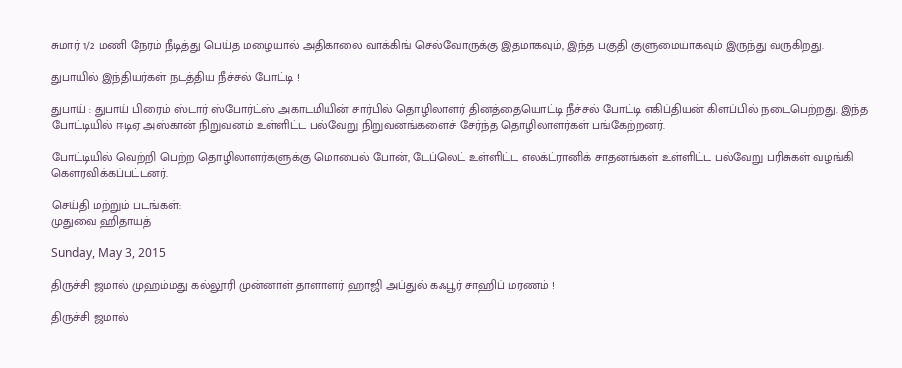சுமார் 1/2 மணி நேரம் நீடித்து பெய்த மழையால் அதிகாலை வாக்கிங் செல்வோருக்கு இதமாகவும், இந்த பகுதி குளுமையாகவும் இருந்து வருகிறது.

துபாயில் இந்தியர்கள் நடத்திய நீச்சல் போட்டி !

துபாய் : துபாய் பிரைம் ஸ்டார் ஸ்போர்ட்ஸ் அகாடமியின் சார்பில் தொழிலாளர் தினத்தையொட்டி நீச்சல் போட்டி எகிப்தியன் கிளப்பில் நடைபெற்றது. இந்த போட்டியில் ஈடிஏ அஸ்கான் நிறுவனம் உள்ளிட்ட பல்வேறு நிறுவனங்களைச் சேர்ந்த தொழிலாளர்கள் பங்கேற்றனர்.

போட்டியில் வெற்றி பெற்ற தொழிலாளர்களுக்கு மொபைல் போன், டேப்லெட் உள்ளிட்ட எலக்ட்ரானிக் சாதனங்கள் உள்ளிட்ட பல்வேறு பரிசுகள் வழங்கி கௌரவிக்கப்பட்டனர்.

செய்தி மற்றும் படங்கள்:
முதுவை ஹிதாயத்

Sunday, May 3, 2015

திருச்சி ஜமால் முஹம்மது கல்லூரி முன்னாள் தாளாளர் ஹாஜி அப்துல் கஃபூர் சாஹிப் மரணம் !

திருச்சி ஜமால்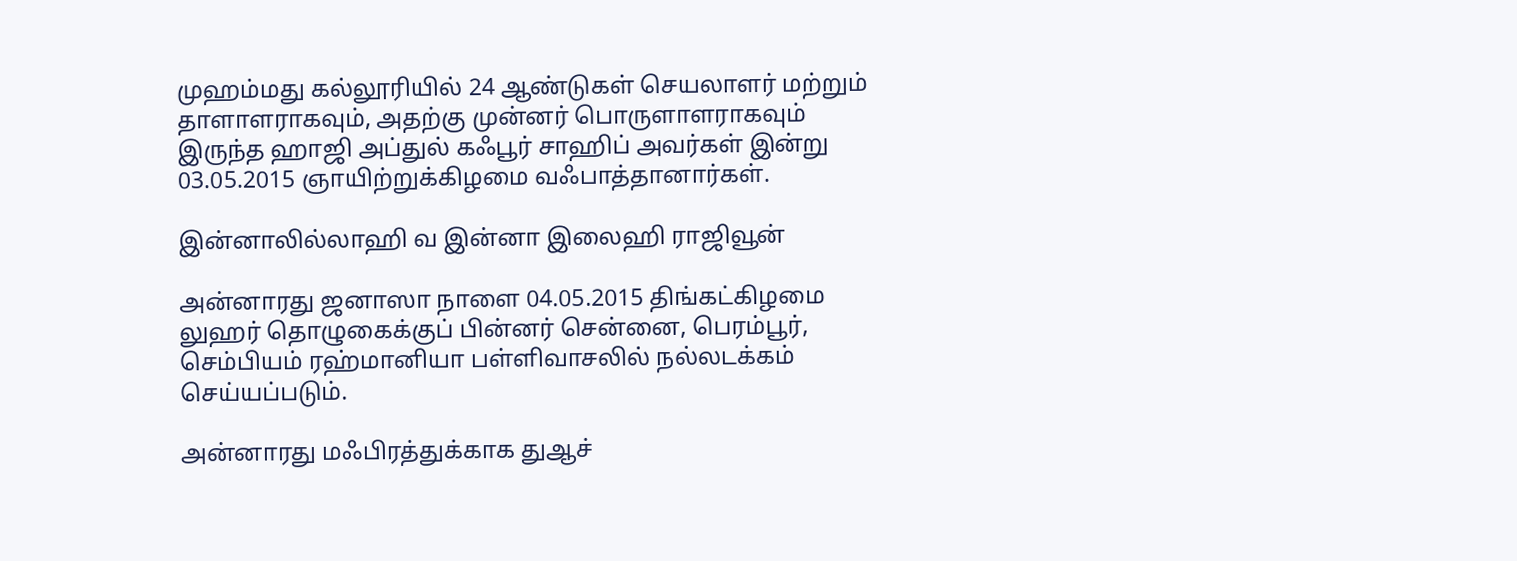முஹம்மது கல்லூரியில் 24 ஆண்டுகள் செயலாளர் மற்றும் தாளாளராகவும், அதற்கு முன்னர் பொருளாளராகவும் இருந்த ஹாஜி அப்துல் கஃபூர் சாஹிப் அவர்கள் இன்று 03.05.2015 ஞாயிற்றுக்கிழமை வஃபாத்தானார்கள்.

இன்னாலில்லாஹி வ இன்னா இலைஹி ராஜிவூன்

அன்னாரது ஜனாஸா நாளை 04.05.2015 திங்கட்கிழமை லுஹர் தொழுகைக்குப் பின்னர் சென்னை, பெரம்பூர், செம்பியம் ரஹ்மானியா பள்ளிவாசலில் நல்லடக்கம் செய்யப்படும்.

அன்னாரது மஃபிரத்துக்காக துஆச்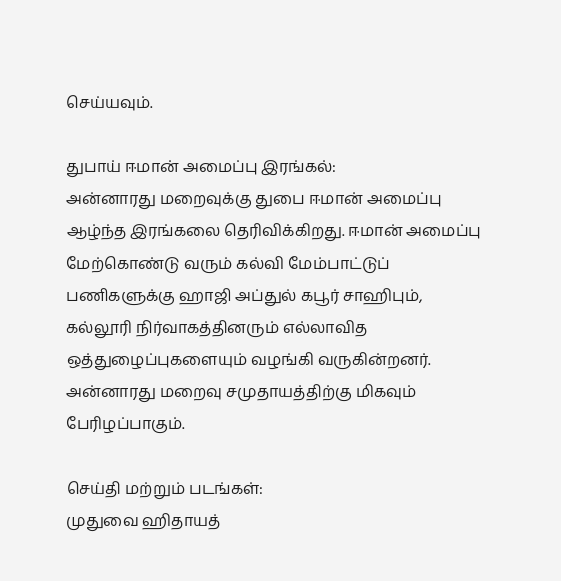செய்யவும்.

துபாய் ஈமான் அமைப்பு இரங்கல்:
அன்னாரது மறைவுக்கு துபை ஈமான் அமைப்பு ஆழ்ந்த இரங்கலை தெரிவிக்கிறது. ஈமான் அமைப்பு மேற்கொண்டு வரும் கல்வி மேம்பாட்டுப் பணிகளுக்கு ஹாஜி அப்துல் கபூர் சாஹிபும், கல்லூரி நிர்வாகத்தினரும் எல்லாவித ஒத்துழைப்புகளையும் வழங்கி வருகின்றனர். அன்னாரது மறைவு சமுதாயத்திற்கு மிகவும் பேரிழப்பாகும்.

செய்தி மற்றும் படங்கள்:
முதுவை ஹிதாயத்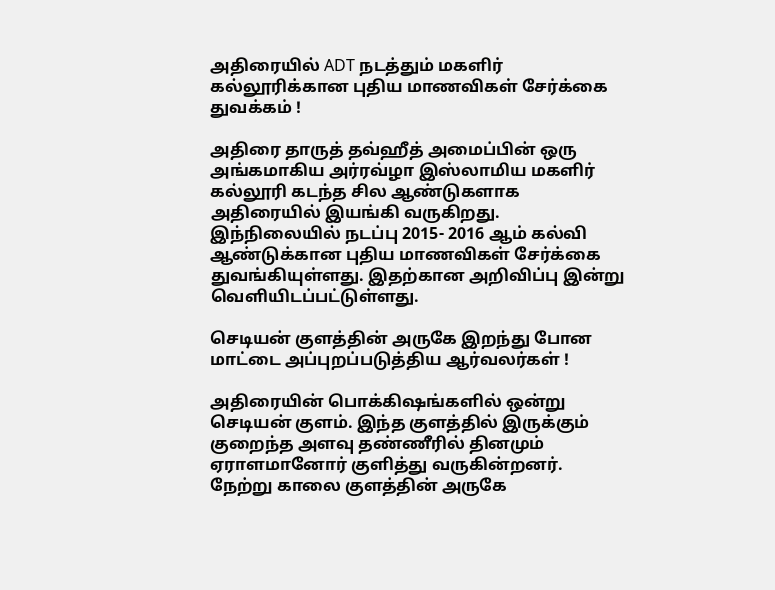அதிரையில் ADT நடத்தும் மகளிர் கல்லூரிக்கான புதிய மாணவிகள் சேர்க்கை துவக்கம் !

அதிரை தாருத் தவ்ஹீத் அமைப்பின் ஒரு அங்கமாகிய அர்ரவ்ழா இஸ்லாமிய மகளிர் கல்லூரி கடந்த சில ஆண்டுகளாக அதிரையில் இயங்கி வருகிறது. இந்நிலையில் நடப்பு 2015- 2016 ஆம் கல்வி ஆண்டுக்கான புதிய மாணவிகள் சேர்க்கை துவங்கியுள்ளது. இதற்கான அறிவிப்பு இன்று வெளியிடப்பட்டுள்ளது.

செடியன் குளத்தின் அருகே இறந்து போன மாட்டை அப்புறப்படுத்திய ஆர்வலர்கள் !

அதிரையின் பொக்கிஷங்களில் ஒன்று செடியன் குளம். இந்த குளத்தில் இருக்கும் குறைந்த அளவு தண்ணீரில் தினமும் ஏராளமானோர் குளித்து வருகின்றனர். நேற்று காலை குளத்தின் அருகே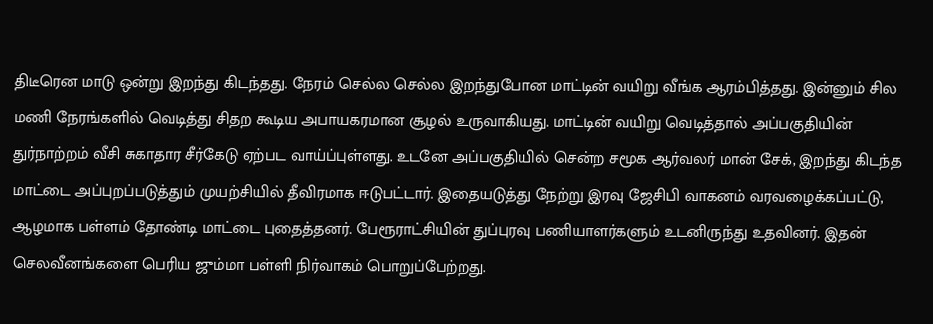திடீரென மாடு ஒன்று இறந்து கிடந்தது. நேரம் செல்ல செல்ல இறந்துபோன மாட்டின் வயிறு வீங்க ஆரம்பித்தது. இன்னும் சில மணி நேரங்களில் வெடித்து சிதற கூடிய அபாயகரமான சூழல் உருவாகியது. மாட்டின் வயிறு வெடித்தால் அப்பகுதியின் துர்நாற்றம் வீசி சுகாதார சீர்கேடு ஏற்பட வாய்ப்புள்ளது. உடனே அப்பகுதியில் சென்ற சமூக ஆர்வலர் மான் சேக், இறந்து கிடந்த மாட்டை அப்புறப்படுத்தும் முயற்சியில் தீவிரமாக ஈடுபட்டார். இதையடுத்து நேற்று இரவு ஜேசிபி வாகனம் வரவழைக்கப்பட்டு, ஆழமாக பள்ளம் தோண்டி மாட்டை புதைத்தனர். பேரூராட்சியின் துப்புரவு பணியாளர்களும் உடனிருந்து உதவினர். இதன் செலவீனங்களை பெரிய ஜும்மா பள்ளி நிர்வாகம் பொறுப்பேற்றது.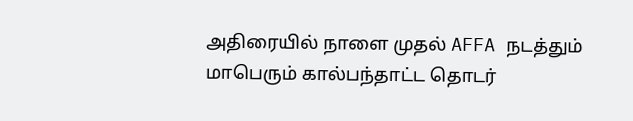அதிரையில் நாளை முதல் AFFA நடத்தும் மாபெரும் கால்பந்தாட்ட தொடர்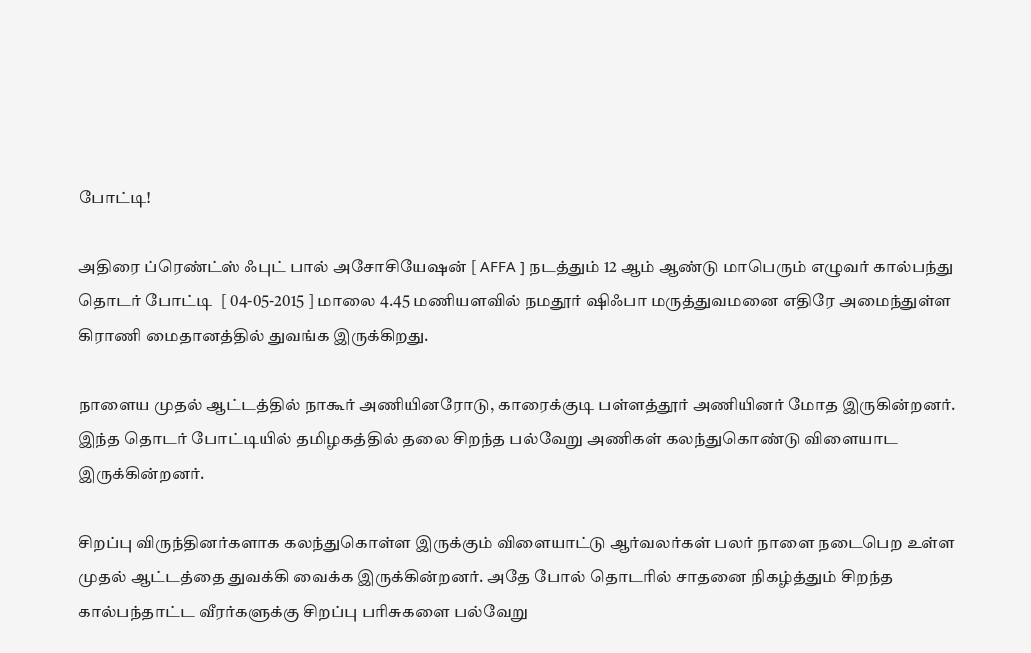போட்டி!

அதிரை ப்ரெண்ட்ஸ் ஃபுட் பால் அசோசியேஷன் [ AFFA ] நடத்தும் 12 ஆம் ஆண்டு மாபெரும் எழுவர் கால்பந்து தொடர் போட்டி  [ 04-05-2015 ] மாலை 4.45 மணியளவில் நமதூர் ஷிஃபா மருத்துவமனை எதிரே அமைந்துள்ள கிராணி மைதானத்தில் துவங்க இருக்கிறது.

நாளைய முதல் ஆட்டத்தில் நாகூர் அணியினரோடு, காரைக்குடி பள்ளத்தூர் அணியினர் மோத இருகின்றனர். இந்த தொடர் போட்டியில் தமிழகத்தில் தலை சிறந்த பல்வேறு அணிகள் கலந்துகொண்டு விளையாட இருக்கின்றனர்.

சிறப்பு விருந்தினர்களாக கலந்துகொள்ள இருக்கும் விளையாட்டு ஆர்வலர்கள் பலர் நாளை நடைபெற உள்ள முதல் ஆட்டத்தை துவக்கி வைக்க இருக்கின்றனர். அதே போல் தொடரில் சாதனை நிகழ்த்தும் சிறந்த கால்பந்தாட்ட வீரர்களுக்கு சிறப்பு பரிசுகளை பல்வேறு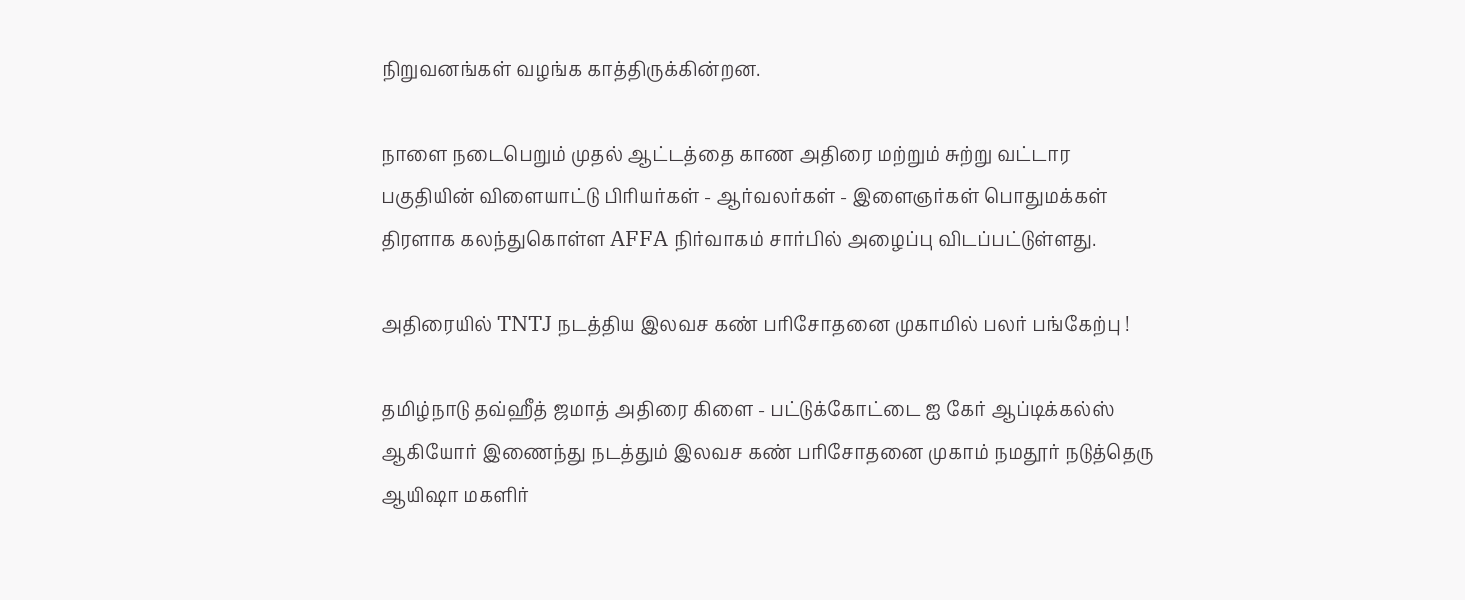நிறுவனங்கள் வழங்க காத்திருக்கின்றன.

நாளை நடைபெறும் முதல் ஆட்டத்தை காண அதிரை மற்றும் சுற்று வட்டார பகுதியின் விளையாட்டு பிரியர்கள் - ஆர்வலர்கள் - இளைஞர்கள் பொதுமக்கள் திரளாக கலந்துகொள்ள AFFA நிர்வாகம் சார்பில் அழைப்பு விடப்பட்டுள்ளது.

அதிரையில் TNTJ நடத்திய இலவச கண் பரிசோதனை முகாமில் பலர் பங்கேற்பு !

தமிழ்நாடு தவ்ஹீத் ஜமாத் அதிரை கிளை - பட்டுக்கோட்டை ஐ கேர் ஆப்டிக்கல்ஸ் ஆகியோர் இணைந்து நடத்தும் இலவச கண் பரிசோதனை முகாம் நமதூர் நடுத்தெரு ஆயிஷா மகளிர்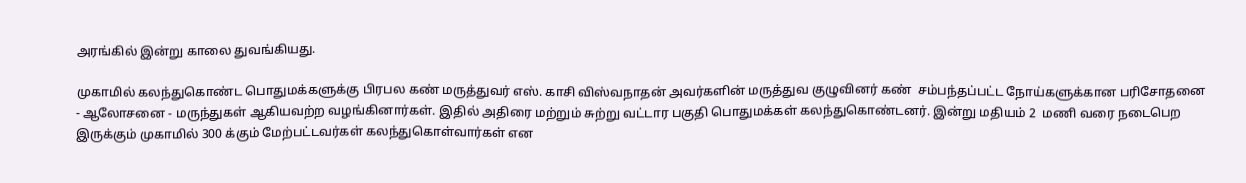அரங்கில் இன்று காலை துவங்கியது.

முகாமில் கலந்துகொண்ட பொதுமக்களுக்கு பிரபல கண் மருத்துவர் எஸ். காசி விஸ்வநாதன் அவர்களின் மருத்துவ குழுவினர் கண்  சம்பந்தப்பட்ட நோய்களுக்கான பரிசோதனை - ஆலோசனை - மருந்துகள் ஆகியவற்ற வழங்கினார்கள். இதில் அதிரை மற்றும் சுற்று வட்டார பகுதி பொதுமக்கள் கலந்துகொண்டனர். இன்று மதியம் 2  மணி வரை நடைபெற இருக்கும் முகாமில் 300 க்கும் மேற்பட்டவர்கள் கலந்துகொள்வார்கள் என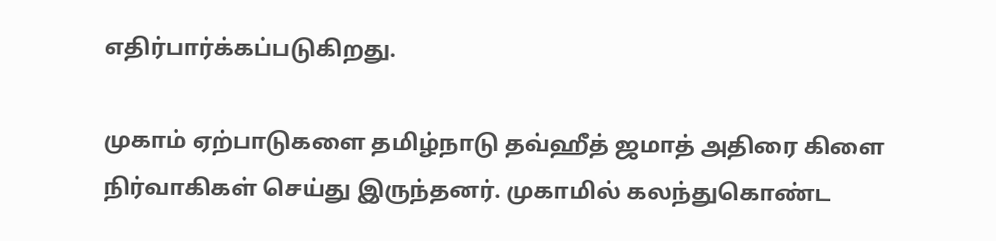எதிர்பார்க்கப்படுகிறது.

முகாம் ஏற்பாடுகளை தமிழ்நாடு தவ்ஹீத் ஜமாத் அதிரை கிளை நிர்வாகிகள் செய்து இருந்தனர். முகாமில் கலந்துகொண்ட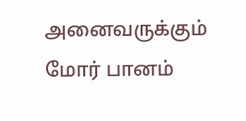அனைவருக்கும் மோர் பானம்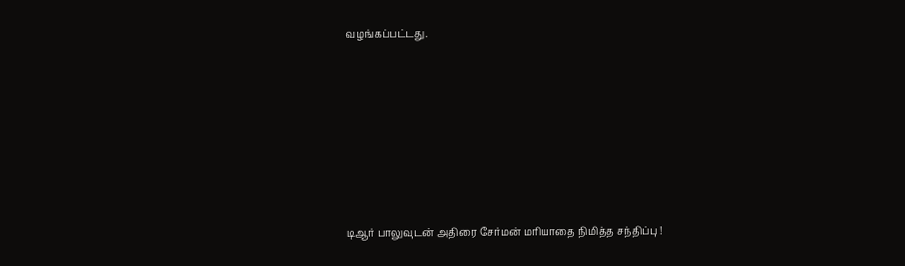வழங்கப்பட்டது.








டிஆர் பாலுவுடன் அதிரை சேர்மன் மரியாதை நிமித்த சந்திப்பு !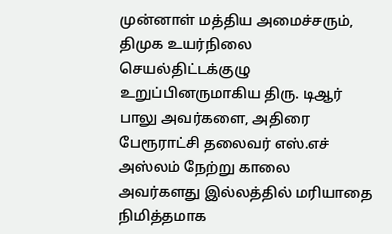முன்னாள் மத்திய அமைச்சரும், திமுக உயர்நிலை செயல்திட்டக்குழு உறுப்பினருமாகிய திரு. டிஆர் பாலு அவர்களை, அதிரை பேரூராட்சி தலைவர் எஸ்.எச் அஸ்லம் நேற்று காலை அவர்களது இல்லத்தில் மரியாதை நிமித்தமாக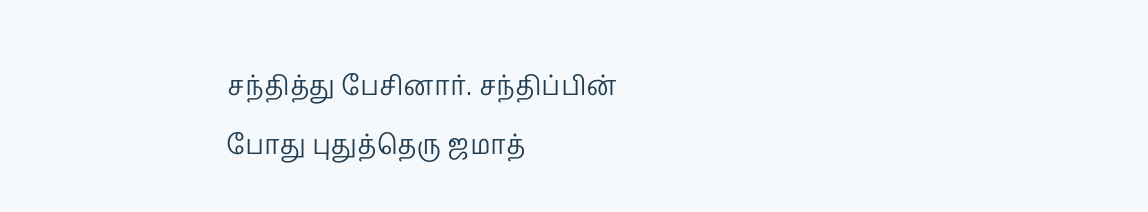சந்தித்து பேசினார். சந்திப்பின் போது புதுத்தெரு ஜமாத்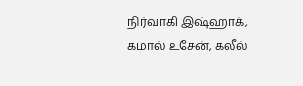நிர்வாகி இஷ்ஹாக், கமால் உசேன், கலீல்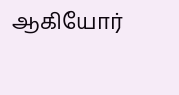ஆகியோர்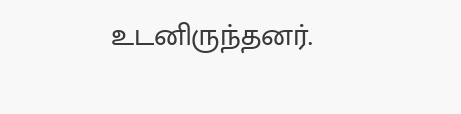உடனிருந்தனர்.